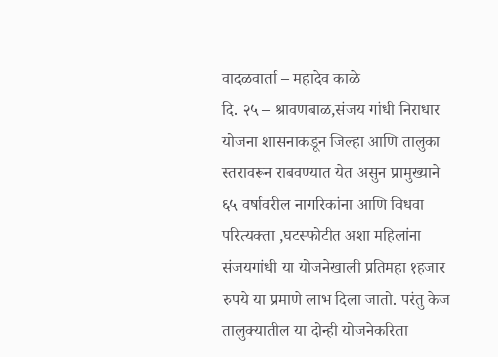वादळवार्ता – महादेव काळे
दि. २५ – श्रावणबाळ,संजय गांधी निराधार योजना शासनाकडून जिल्हा आणि तालुका स्तरावरून राबवण्यात येत असुन प्रामुख्याने ६५ वर्षावरील नागरिकांना आणि विधवा परित्यक्ता ,घटस्फोटीत अशा महिलांना संजयगांधी या योजनेखाली प्रतिमहा १हजार रुपये या प्रमाणे लाभ दिला जातो. परंतु केज तालुक्यातील या दोन्ही योजनेकरिता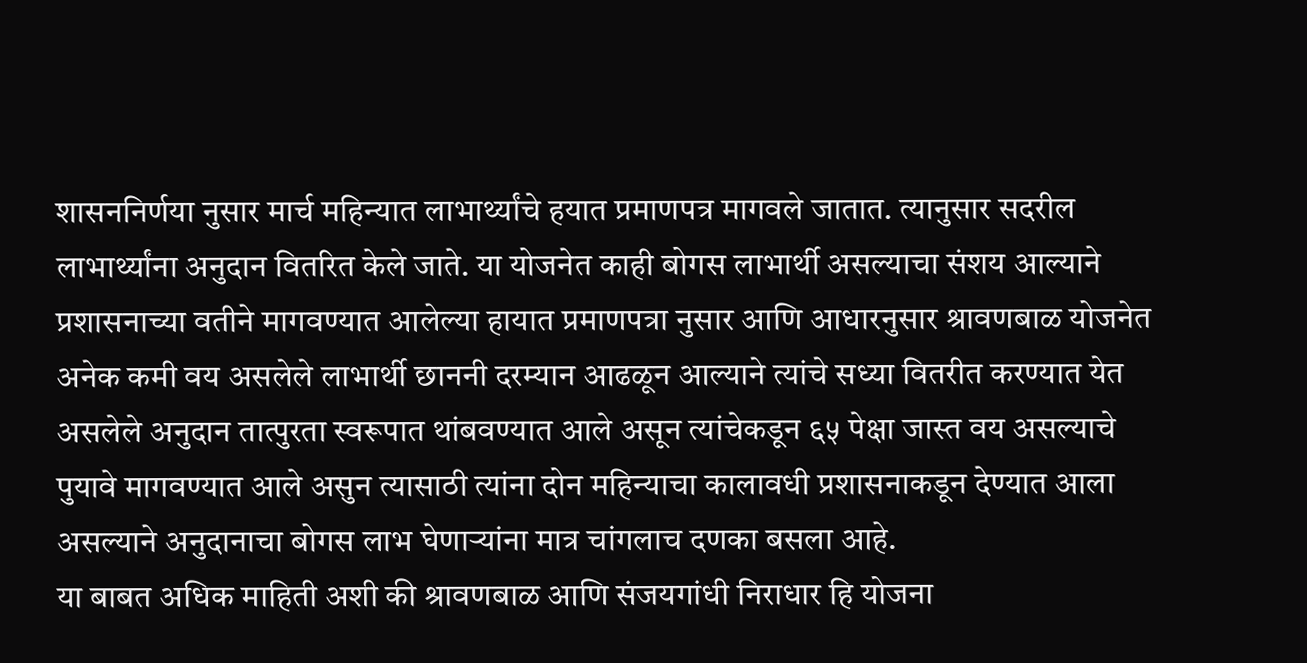शासननिर्णया नुसार मार्च महिन्यात लाभार्थ्यांचे हयात प्रमाणपत्र मागवले जातात. त्यानुसार सदरील लाभार्थ्यांना अनुदान वितरित केले जाते. या योजनेत काही बोगस लाभार्थी असल्याचा संशय आल्याने प्रशासनाच्या वतीने मागवण्यात आलेल्या हायात प्रमाणपत्रा नुसार आणि आधारनुसार श्रावणबाळ योजनेत अनेक कमी वय असलेले लाभार्थी छाननी दरम्यान आढळून आल्याने त्यांचे सध्या वितरीत करण्यात येत असलेले अनुदान तात्पुरता स्वरूपात थांबवण्यात आले असून त्यांचेकडून ६५ पेक्षा जास्त वय असल्याचे पुयावे मागवण्यात आले असुन त्यासाठी त्यांना दोन महिन्याचा कालावधी प्रशासनाकडून देण्यात आला असल्याने अनुदानाचा बोगस लाभ घेणाऱ्यांना मात्र चांगलाच दणका बसला आहे.
या बाबत अधिक माहिती अशी की श्रावणबाळ आणि संजयगांधी निराधार हि योजना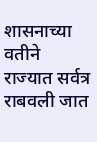शासनाच्या वतीने राज्यात सर्वत्र राबवली जात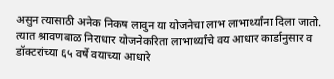असुन त्यासाठी अनेक निकष लावुन या योजनेचा लाभ लाभार्थ्यांना दिला जातो. त्यात श्रावणबाळ निराधार योजनेकरिता लाभार्थ्यांचे वय आधार कार्डानुसार व डॉक्टरांच्या ६५ वर्षे वयाच्या आधारे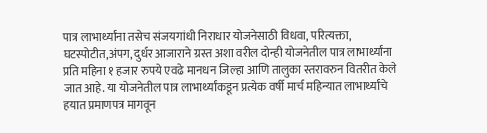पात्र लाभार्थ्यांना तसेच संजयगांधी निराधार योजनेसाठी विधवा, परित्यक्ता, घटस्पोटीत,अंपग, दुर्धर आजाराने ग्रस्त अशा वरील दोन्ही योजनेतील पात्र लाभार्थ्यांना प्रति महिना १ हजार रुपये एवढे मानधन जिल्हा आणि तालुका स्तरावरुन वितरीत केले जात आहे. या योजनेतील पात्र लाभार्थ्यांकडून प्रत्येक वर्षी मार्च महिन्यात लाभार्थ्यांचे हयात प्रमाणपत्र मागवून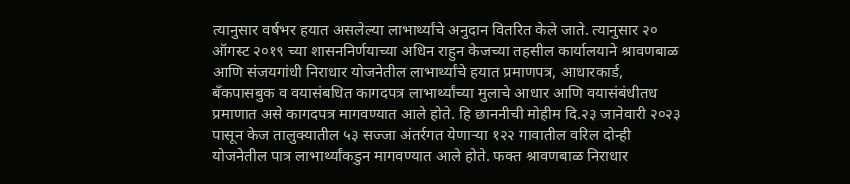त्यानुसार वर्षभर हयात असलेल्या लाभार्थ्यांचे अनुदान वितरित केले जाते. त्यानुसार २० ऑगस्ट २०१९ च्या शासननिर्णयाच्या अधिन राहुन केजच्या तहसील कार्यालयाने श्रावणबाळ आणि संजयगांधी निराधार योजनेतील लाभार्थ्यांचे हयात प्रमाणपत्र, आधारकार्ड, बँकपासबुक व वयासंबधित कागदपत्र लाभार्थ्यांच्या मुलाचे आधार आणि वयासंबंधीतध प्रमाणात असे कागदपत्र मागवण्यात आले होते. हि छाननीची मोहीम दि.२३ जानेवारी २०२३ पासून केज तालुक्यातील ५३ सज्जा अंतर्रगत येणाऱ्या १२२ गावातील वरिल दोन्ही योजनेतील पात्र लाभार्थ्यांकडुन मागवण्यात आले होते. फक्त श्रावणबाळ निराधार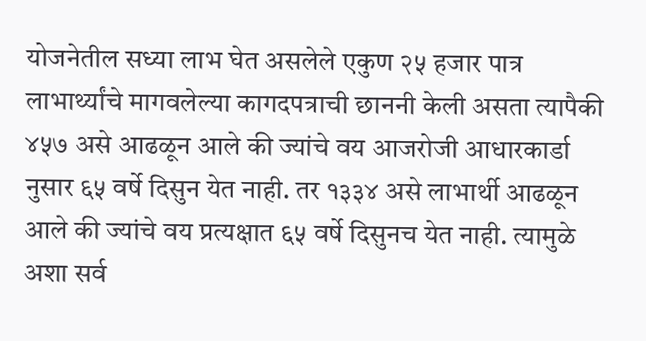योजनेतील सध्या लाभ घेत असलेले एकुण २५ हजार पात्र लाभार्थ्यांचे मागवलेल्या कागदपत्राची छाननी केली असता त्यापैकी ४५७ असे आढळून आले की ज्यांचे वय आजरोजी आधारकार्डा नुसार ६५ वर्षे दिसुन येत नाही. तर १३३४ असे लाभार्थी आढळून आले की ज्यांचे वय प्रत्यक्षात ६५ वर्षे दिसुनच येत नाही. त्यामुळे अशा सर्व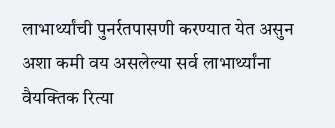लाभार्थ्यांची पुनर्रतपासणी करण्यात येत असुन अशा कमी वय असलेल्या सर्व लाभार्थ्यांना वैयक्तिक रित्या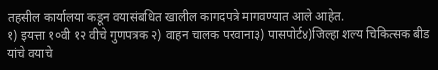तहसील कार्यालया कडून वयासंबधित खालील कागदपत्रे मागवण्यात आले आहेत.
१) इयत्ता १०वी १२ वीचे गुणपत्रक २) वाहन चालक परवाना३) पासपोर्ट४)जिल्हा शल्य चिकित्सक बीड यांचे वयाचे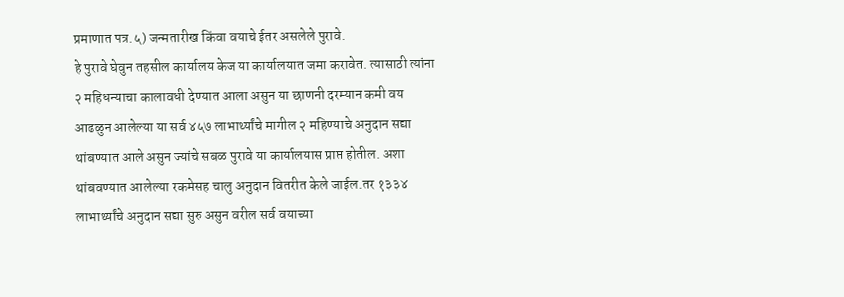प्रमाणात पत्र.५) जन्मतारीख किंवा वयाचे ईतर असलेले पुरावे.
हे पुरावे घेवुन तहसील कार्यालय केज या कार्यालयात जमा करावेत. त्यासाठी त्यांना २ महिधन्याचा कालावधी देण्यात आला असुन या छाणनी दरम्यान कमी वय आढळुन आलेल्या या सर्व ४५७ लाभार्थ्यांचे मागील २ महिण्याचे अनुदान सद्या थांबण्यात आले असुन ज्यांचे सबळ पुरावे या कार्यालयास प्राप्त होतील. अशा थांबवण्यात आलेल्या रकमेसह चालु अनुदान वितरीत केले जाईल.तर १३३४ लाभार्थ्यांचे अनुदान सद्या सुरु असुन वरील सर्व वयाच्या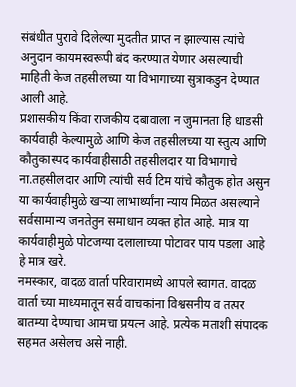संबंधीत पुरावे दिलेल्या मुदतीत प्राप्त न झाल्यास त्यांचे अनुदान कायमस्वरूपी बंद करण्यात येणार असल्याची माहिती केज तहसीलच्या या विभागाच्या सुत्राकडुन देण्यात आली आहे.
प्रशासकीय किंवा राजकीय दबावाला न जुमानता हि धाडसी कार्यवाही केल्यामुळे आणि केज तहसीलच्या या स्तुत्य आणि कौतुकास्पद कार्यवाहीसाठी तहसीलदार या विभागाचे ना.तहसीलदार आणि त्यांची सर्व टिम यांचे कौतुक होत असुन या कार्यवाहीमुळे खऱ्या लाभार्थ्यांना न्याय मिळत असल्याने सर्वसामान्य जनतेतुन समाधान व्यक्त होत आहे. मात्र या कार्यवाहीमुळे पोटजग्या दलालाच्या पोटावर पाय पडला आहे हे मात्र खरे.
नमस्कार, वादळ वार्ता परिवारामध्ये आपले स्वागत. वादळ वार्ता च्या माध्यमातून सर्व वाचकांना विश्वसनीय व तत्पर बातम्या देण्याचा आमचा प्रयत्न आहे. प्रत्येक मताशी संपादक सहमत असेलच असे नाही.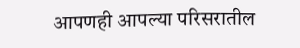आपणही आपल्या परिसरातील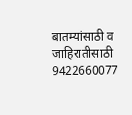बातम्यांसाठी व जाहिरातीसाठी 9422660077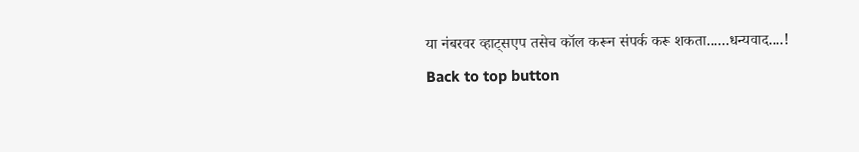या नंबरवर व्हाट्सएप तसेच कॉल करून संपर्क करू शकता......धन्यवाद....!
Back to top button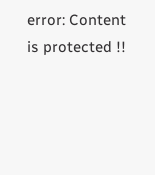error: Content is protected !!